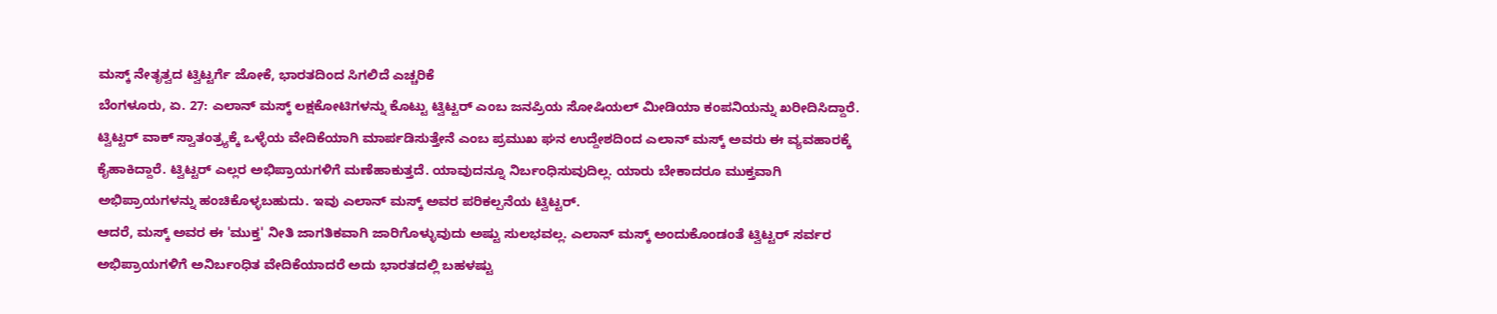ಮಸ್ಕ್ ನೇತೃತ್ವದ ಟ್ವಿಟ್ಟರ್ಗೆ ಜೋಕೆ, ಭಾರತದಿಂದ ಸಿಗಲಿದೆ ಎಚ್ಚರಿಕೆ
ಬೆಂಗಳೂರು, ಏ. 27: ಎಲಾನ್ ಮಸ್ಕ್ ಲಕ್ಷಕೋಟಿಗಳನ್ನು ಕೊಟ್ಟು ಟ್ವಿಟ್ಟರ್ ಎಂಬ ಜನಪ್ರಿಯ ಸೋಷಿಯಲ್ ಮೀಡಿಯಾ ಕಂಪನಿಯನ್ನು ಖರೀದಿಸಿದ್ದಾರೆ. ಟ್ವಿಟ್ಟರ್ ವಾಕ್ ಸ್ವಾತಂತ್ರ್ಯಕ್ಕೆ ಒಳ್ಳೆಯ ವೇದಿಕೆಯಾಗಿ ಮಾರ್ಪಡಿಸುತ್ತೇನೆ ಎಂಬ ಪ್ರಮುಖ ಘನ ಉದ್ದೇಶದಿಂದ ಎಲಾನ್ ಮಸ್ಕ್ ಅವರು ಈ ವ್ಯವಹಾರಕ್ಕೆ ಕೈಹಾಕಿದ್ದಾರೆ. ಟ್ವಿಟ್ಟರ್ ಎಲ್ಲರ ಅಭಿಪ್ರಾಯಗಳಿಗೆ ಮಣೆಹಾಕುತ್ತದೆ. ಯಾವುದನ್ನೂ ನಿರ್ಬಂಧಿಸುವುದಿಲ್ಲ. ಯಾರು ಬೇಕಾದರೂ ಮುಕ್ತವಾಗಿ ಅಭಿಪ್ರಾಯಗಳನ್ನು ಹಂಚಿಕೊಳ್ಳಬಹುದು. ಇವು ಎಲಾನ್ ಮಸ್ಕ್ ಅವರ ಪರಿಕಲ್ಪನೆಯ ಟ್ವಿಟ್ಟರ್.
ಆದರೆ, ಮಸ್ಕ್ ಅವರ ಈ 'ಮುಕ್ತ' ನೀತಿ ಜಾಗತಿಕವಾಗಿ ಜಾರಿಗೊಳ್ಳುವುದು ಅಷ್ಟು ಸುಲಭವಲ್ಲ. ಎಲಾನ್ ಮಸ್ಕ್ ಅಂದುಕೊಂಡಂತೆ ಟ್ವಿಟ್ಟರ್ ಸರ್ವರ ಅಭಿಪ್ರಾಯಗಳಿಗೆ ಅನಿರ್ಬಂಧಿತ ವೇದಿಕೆಯಾದರೆ ಅದು ಭಾರತದಲ್ಲಿ ಬಹಳಷ್ಟು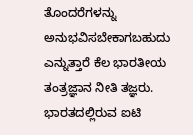ತೊಂದರೆಗಳನ್ನು ಅನುಭವಿಸಬೇಕಾಗಬಹುದು ಎನ್ನುತ್ತಾರೆ ಕೆಲ ಭಾರತೀಯ ತಂತ್ರಜ್ಞಾನ ನೀತಿ ತಜ್ಞರು.
ಭಾರತದಲ್ಲಿರುವ ಐಟಿ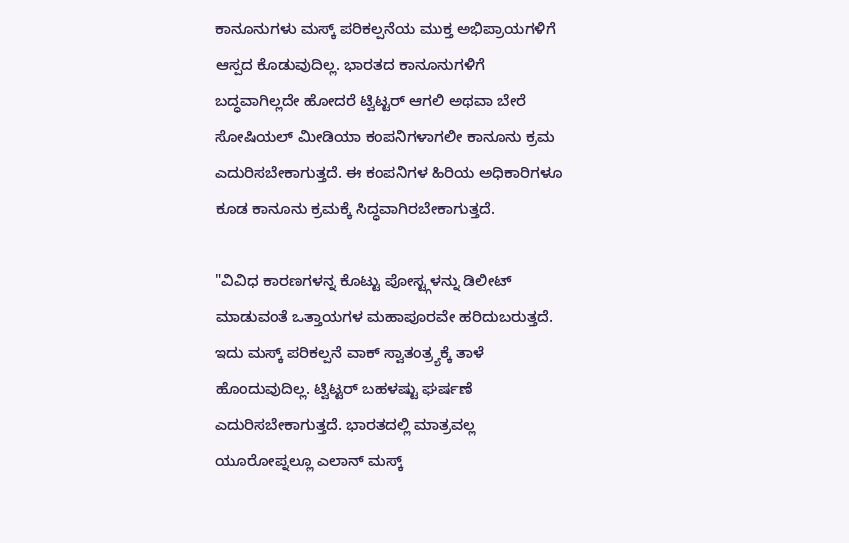ಕಾನೂನುಗಳು ಮಸ್ಕ್ ಪರಿಕಲ್ಪನೆಯ ಮುಕ್ತ ಅಭಿಪ್ರಾಯಗಳಿಗೆ ಆಸ್ಪದ ಕೊಡುವುದಿಲ್ಲ. ಭಾರತದ ಕಾನೂನುಗಳಿಗೆ ಬದ್ಧವಾಗಿಲ್ಲದೇ ಹೋದರೆ ಟ್ವಿಟ್ಟರ್ ಆಗಲಿ ಅಥವಾ ಬೇರೆ ಸೋಷಿಯಲ್ ಮೀಡಿಯಾ ಕಂಪನಿಗಳಾಗಲೀ ಕಾನೂನು ಕ್ರಮ ಎದುರಿಸಬೇಕಾಗುತ್ತದೆ. ಈ ಕಂಪನಿಗಳ ಹಿರಿಯ ಅಧಿಕಾರಿಗಳೂ ಕೂಡ ಕಾನೂನು ಕ್ರಮಕ್ಕೆ ಸಿದ್ಧವಾಗಿರಬೇಕಾಗುತ್ತದೆ.

"ವಿವಿಧ ಕಾರಣಗಳನ್ನ ಕೊಟ್ಟು ಪೋಸ್ಟ್ಗಳನ್ನು ಡಿಲೀಟ್ ಮಾಡುವಂತೆ ಒತ್ತಾಯಗಳ ಮಹಾಪೂರವೇ ಹರಿದುಬರುತ್ತದೆ. ಇದು ಮಸ್ಕ್ ಪರಿಕಲ್ಪನೆ ವಾಕ್ ಸ್ವಾತಂತ್ರ್ಯಕ್ಕೆ ತಾಳೆ ಹೊಂದುವುದಿಲ್ಲ. ಟ್ವಿಟ್ಟರ್ ಬಹಳಷ್ಟು ಘರ್ಷಣೆ ಎದುರಿಸಬೇಕಾಗುತ್ತದೆ. ಭಾರತದಲ್ಲಿ ಮಾತ್ರವಲ್ಲ ಯೂರೋಪ್ನಲ್ಲೂ ಎಲಾನ್ ಮಸ್ಕ್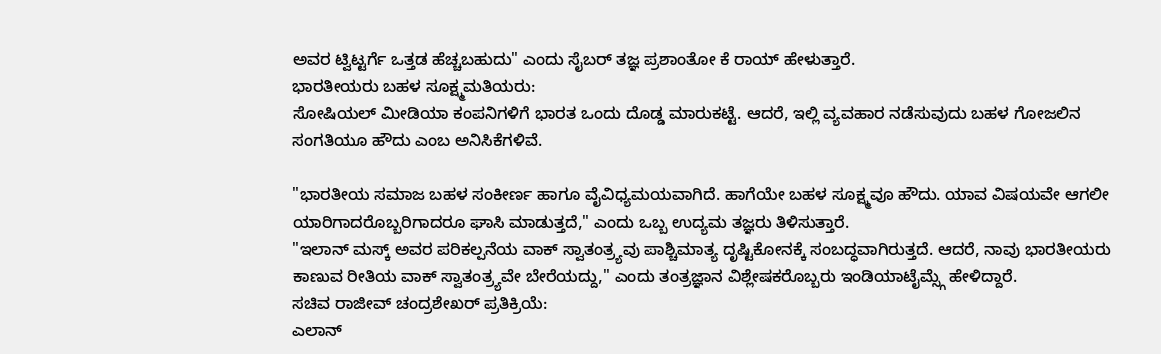ಅವರ ಟ್ವಿಟ್ಟರ್ಗೆ ಒತ್ತಡ ಹೆಚ್ಚಬಹುದು" ಎಂದು ಸೈಬರ್ ತಜ್ಞ ಪ್ರಶಾಂತೋ ಕೆ ರಾಯ್ ಹೇಳುತ್ತಾರೆ.
ಭಾರತೀಯರು ಬಹಳ ಸೂಕ್ಷ್ಮಮತಿಯರು:
ಸೋಷಿಯಲ್ ಮೀಡಿಯಾ ಕಂಪನಿಗಳಿಗೆ ಭಾರತ ಒಂದು ದೊಡ್ಡ ಮಾರುಕಟ್ಟೆ. ಆದರೆ, ಇಲ್ಲಿ ವ್ಯವಹಾರ ನಡೆಸುವುದು ಬಹಳ ಗೋಜಲಿನ ಸಂಗತಿಯೂ ಹೌದು ಎಂಬ ಅನಿಸಿಕೆಗಳಿವೆ.

"ಭಾರತೀಯ ಸಮಾಜ ಬಹಳ ಸಂಕೀರ್ಣ ಹಾಗೂ ವೈವಿಧ್ಯಮಯವಾಗಿದೆ. ಹಾಗೆಯೇ ಬಹಳ ಸೂಕ್ಷ್ಮವೂ ಹೌದು. ಯಾವ ವಿಷಯವೇ ಆಗಲೀ ಯಾರಿಗಾದರೊಬ್ಬರಿಗಾದರೂ ಘಾಸಿ ಮಾಡುತ್ತದೆ," ಎಂದು ಒಬ್ಬ ಉದ್ಯಮ ತಜ್ಞರು ತಿಳಿಸುತ್ತಾರೆ.
"ಇಲಾನ್ ಮಸ್ಕ್ ಅವರ ಪರಿಕಲ್ಪನೆಯ ವಾಕ್ ಸ್ವಾತಂತ್ರ್ಯವು ಪಾಶ್ಚಿಮಾತ್ಯ ದೃಷ್ಟಿಕೋನಕ್ಕೆ ಸಂಬದ್ಧವಾಗಿರುತ್ತದೆ. ಆದರೆ, ನಾವು ಭಾರತೀಯರು ಕಾಣುವ ರೀತಿಯ ವಾಕ್ ಸ್ವಾತಂತ್ರ್ಯವೇ ಬೇರೆಯದ್ದು," ಎಂದು ತಂತ್ರಜ್ಞಾನ ವಿಶ್ಲೇಷಕರೊಬ್ಬರು ಇಂಡಿಯಾಟೈಮ್ಸ್ಗೆ ಹೇಳಿದ್ದಾರೆ.
ಸಚಿವ ರಾಜೀವ್ ಚಂದ್ರಶೇಖರ್ ಪ್ರತಿಕ್ರಿಯೆ:
ಎಲಾನ್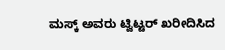ಮಸ್ಕ್ ಅವರು ಟ್ವಿಟ್ಟರ್ ಖರೀದಿಸಿದ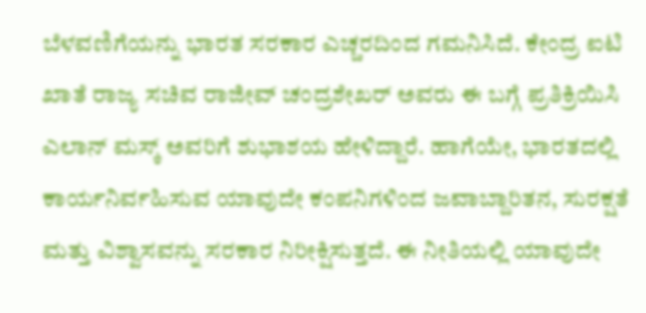ಬೆಳವಣಿಗೆಯನ್ನು ಭಾರತ ಸರಕಾರ ಎಚ್ಚರದಿಂದ ಗಮನಿಸಿದೆ. ಕೇಂದ್ರ ಐಟಿ ಖಾತೆ ರಾಜ್ಯ ಸಚಿವ ರಾಜೀವ್ ಚಂದ್ರಶೇಖರ್ ಅವರು ಈ ಬಗ್ಗೆ ಪ್ರತಿಕ್ರಿಯಿಸಿ ಎಲಾನ್ ಮಸ್ಕ್ ಅವರಿಗೆ ಶುಭಾಶಯ ಹೇಳಿದ್ದಾರೆ. ಹಾಗೆಯೇ, ಭಾರತದಲ್ಲಿ ಕಾರ್ಯನಿರ್ವಹಿಸುವ ಯಾವುದೇ ಕಂಪನಿಗಳಿಂದ ಜವಾಬ್ದಾರಿತನ, ಸುರಕ್ಷತೆ ಮತ್ತು ವಿಶ್ವಾಸವನ್ನು ಸರಕಾರ ನಿರೀಕ್ಷಿಸುತ್ತದೆ. ಈ ನೀತಿಯಲ್ಲಿ ಯಾವುದೇ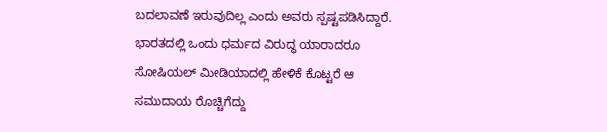ಬದಲಾವಣೆ ಇರುವುದಿಲ್ಲ ಎಂದು ಅವರು ಸ್ಪಷ್ಟಪಡಿಸಿದ್ದಾರೆ.
ಭಾರತದಲ್ಲಿ ಒಂದು ಧರ್ಮದ ವಿರುದ್ಧ ಯಾರಾದರೂ ಸೋಷಿಯಲ್ ಮೀಡಿಯಾದಲ್ಲಿ ಹೇಳಿಕೆ ಕೊಟ್ಟರೆ ಆ ಸಮುದಾಯ ರೊಚ್ಚಿಗೆದ್ದು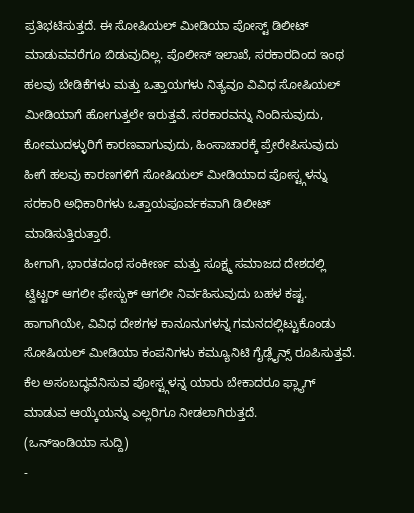ಪ್ರತಿಭಟಿಸುತ್ತದೆ. ಈ ಸೋಷಿಯಲ್ ಮೀಡಿಯಾ ಪೋಸ್ಟ್ ಡಿಲೀಟ್ ಮಾಡುವವರೆಗೂ ಬಿಡುವುದಿಲ್ಲ. ಪೊಲೀಸ್ ಇಲಾಖೆ, ಸರಕಾರದಿಂದ ಇಂಥ ಹಲವು ಬೇಡಿಕೆಗಳು ಮತ್ತು ಒತ್ತಾಯಗಳು ನಿತ್ಯವೂ ವಿವಿಧ ಸೋಷಿಯಲ್ ಮೀಡಿಯಾಗೆ ಹೋಗುತ್ತಲೇ ಇರುತ್ತವೆ. ಸರಕಾರವನ್ನು ನಿಂದಿಸುವುದು, ಕೋಮುದಳ್ಳುರಿಗೆ ಕಾರಣವಾಗುವುದು, ಹಿಂಸಾಚಾರಕ್ಕೆ ಪ್ರೇರೇಪಿಸುವುದು ಹೀಗೆ ಹಲವು ಕಾರಣಗಳಿಗೆ ಸೋಷಿಯಲ್ ಮೀಡಿಯಾದ ಪೋಸ್ಟ್ಗಳನ್ನು ಸರಕಾರಿ ಅಧಿಕಾರಿಗಳು ಒತ್ತಾಯಪೂರ್ವಕವಾಗಿ ಡಿಲೀಟ್ ಮಾಡಿಸುತ್ತಿರುತ್ತಾರೆ.
ಹೀಗಾಗಿ, ಭಾರತದಂಥ ಸಂಕೀರ್ಣ ಮತ್ತು ಸೂಕ್ಷ್ಮ ಸಮಾಜದ ದೇಶದಲ್ಲಿ ಟ್ವಿಟ್ಟರ್ ಆಗಲೀ ಫೇಸ್ಬುಕ್ ಆಗಲೀ ನಿರ್ವಹಿಸುವುದು ಬಹಳ ಕಷ್ಟ. ಹಾಗಾಗಿಯೇ, ವಿವಿಧ ದೇಶಗಳ ಕಾನೂನುಗಳನ್ನ ಗಮನದಲ್ಲಿಟ್ಟುಕೊಂಡು ಸೋಷಿಯಲ್ ಮೀಡಿಯಾ ಕಂಪನಿಗಳು ಕಮ್ಯೂನಿಟಿ ಗೈಡ್ಲೈನ್ಸ್ ರೂಪಿಸುತ್ತವೆ. ಕೆಲ ಅಸಂಬದ್ಧವೆನಿಸುವ ಪೋಸ್ಟ್ಗಳನ್ನ ಯಾರು ಬೇಕಾದರೂ ಫ್ಲ್ಯಾಗ್ ಮಾಡುವ ಆಯ್ಕೆಯನ್ನು ಎಲ್ಲರಿಗೂ ನೀಡಲಾಗಿರುತ್ತದೆ.
(ಒನ್ಇಂಡಿಯಾ ಸುದ್ದಿ)
-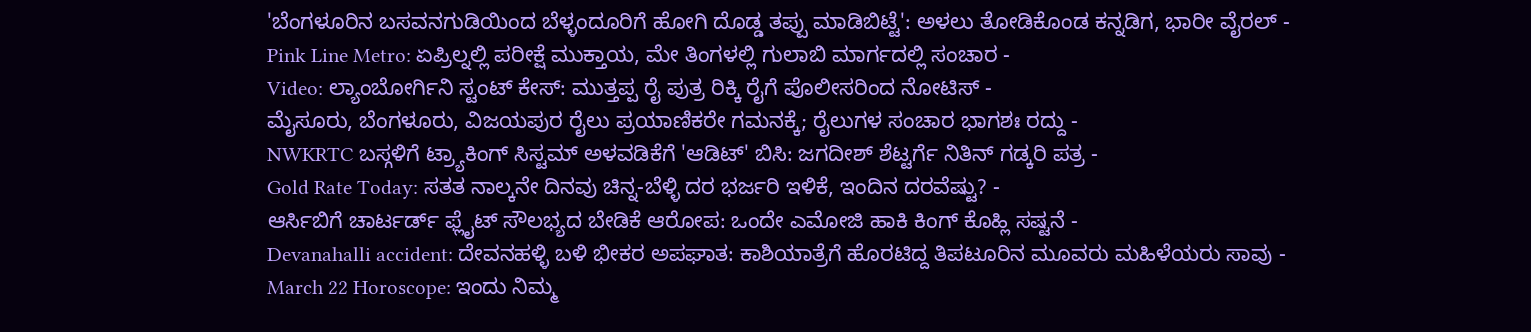'ಬೆಂಗಳೂರಿನ ಬಸವನಗುಡಿಯಿಂದ ಬೆಳ್ಳಂದೂರಿಗೆ ಹೋಗಿ ದೊಡ್ಡ ತಪ್ಪು ಮಾಡಿಬಿಟ್ಟೆ': ಅಳಲು ತೋಡಿಕೊಂಡ ಕನ್ನಡಿಗ, ಭಾರೀ ವೈರಲ್ -
Pink Line Metro: ಏಪ್ರಿಲ್ನಲ್ಲಿ ಪರೀಕ್ಷೆ ಮುಕ್ತಾಯ, ಮೇ ತಿಂಗಳಲ್ಲಿ ಗುಲಾಬಿ ಮಾರ್ಗದಲ್ಲಿ ಸಂಚಾರ -
Video: ಲ್ಯಾಂಬೋರ್ಗಿನಿ ಸ್ಟಂಟ್ ಕೇಸ್: ಮುತ್ತಪ್ಪ ರೈ ಪುತ್ರ ರಿಕ್ಕಿ ರೈಗೆ ಪೊಲೀಸರಿಂದ ನೋಟಿಸ್ -
ಮೈಸೂರು, ಬೆಂಗಳೂರು, ವಿಜಯಪುರ ರೈಲು ಪ್ರಯಾಣಿಕರೇ ಗಮನಕ್ಕೆ; ರೈಲುಗಳ ಸಂಚಾರ ಭಾಗಶಃ ರದ್ದು -
NWKRTC ಬಸ್ಗಳಿಗೆ ಟ್ರ್ಯಾಕಿಂಗ್ ಸಿಸ್ಟಮ್ ಅಳವಡಿಕೆಗೆ 'ಆಡಿಟ್' ಬಿಸಿ: ಜಗದೀಶ್ ಶೆಟ್ಟರ್ಗೆ ನಿತಿನ್ ಗಡ್ಕರಿ ಪತ್ರ -
Gold Rate Today: ಸತತ ನಾಲ್ಕನೇ ದಿನವು ಚಿನ್ನ-ಬೆಳ್ಳಿ ದರ ಭರ್ಜರಿ ಇಳಿಕೆ, ಇಂದಿನ ದರವೆಷ್ಟು? -
ಆರ್ಸಿಬಿಗೆ ಚಾರ್ಟರ್ಡ್ ಫ್ಲೈಟ್ ಸೌಲಭ್ಯದ ಬೇಡಿಕೆ ಆರೋಪ: ಒಂದೇ ಎಮೋಜಿ ಹಾಕಿ ಕಿಂಗ್ ಕೊಹ್ಲಿ ಸಷ್ಟನೆ -
Devanahalli accident: ದೇವನಹಳ್ಳಿ ಬಳಿ ಭೀಕರ ಅಪಘಾತ: ಕಾಶಿಯಾತ್ರೆಗೆ ಹೊರಟಿದ್ದ ತಿಪಟೂರಿನ ಮೂವರು ಮಹಿಳೆಯರು ಸಾವು -
March 22 Horoscope: ಇಂದು ನಿಮ್ಮ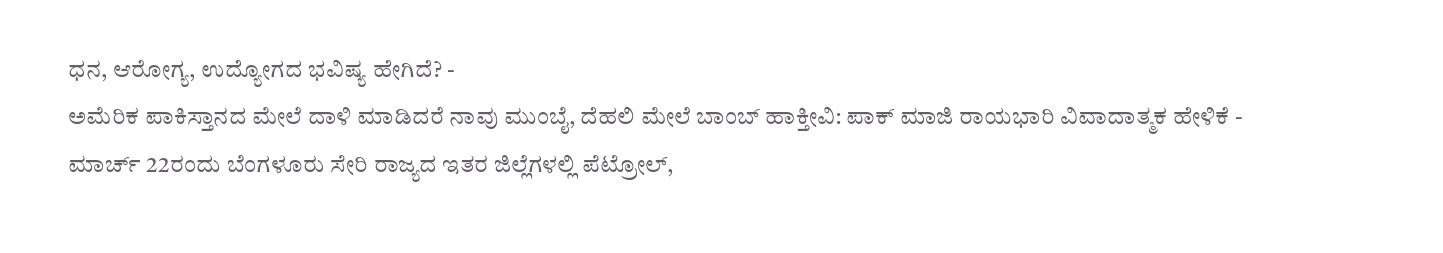ಧನ, ಆರೋಗ್ಯ, ಉದ್ಯೋಗದ ಭವಿಷ್ಯ ಹೇಗಿದೆ? -
ಅಮೆರಿಕ ಪಾಕಿಸ್ತಾನದ ಮೇಲೆ ದಾಳಿ ಮಾಡಿದರೆ ನಾವು ಮುಂಬೈ, ದೆಹಲಿ ಮೇಲೆ ಬಾಂಬ್ ಹಾಕ್ತೀವಿ: ಪಾಕ್ ಮಾಜಿ ರಾಯಭಾರಿ ವಿವಾದಾತ್ಮಕ ಹೇಳಿಕೆ -
ಮಾರ್ಚ್ 22ರಂದು ಬೆಂಗಳೂರು ಸೇರಿ ರಾಜ್ಯದ ಇತರ ಜಿಲ್ಲೆಗಳಲ್ಲಿ ಪೆಟ್ರೋಲ್,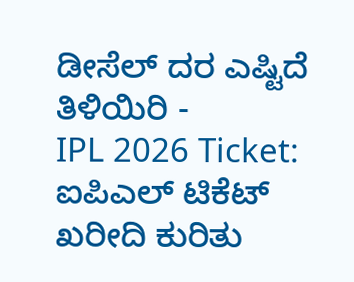ಡೀಸೆಲ್ ದರ ಎಷ್ಟಿದೆ ತಿಳಿಯಿರಿ -
IPL 2026 Ticket: ಐಪಿಎಲ್ ಟಿಕೆಟ್ ಖರೀದಿ ಕುರಿತು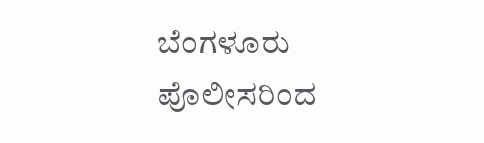ಬೆಂಗಳೂರು ಪೊಲೀಸರಿಂದ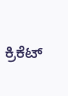ಕ್ರಿಕೆಟ್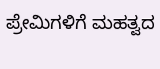ಪ್ರೇಮಿಗಳಿಗೆ ಮಹತ್ವದ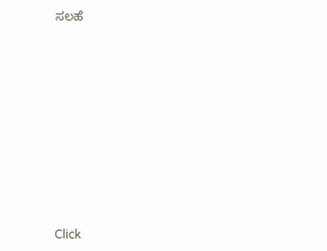ಸಲಹೆ












Click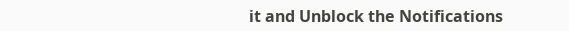it and Unblock the Notifications